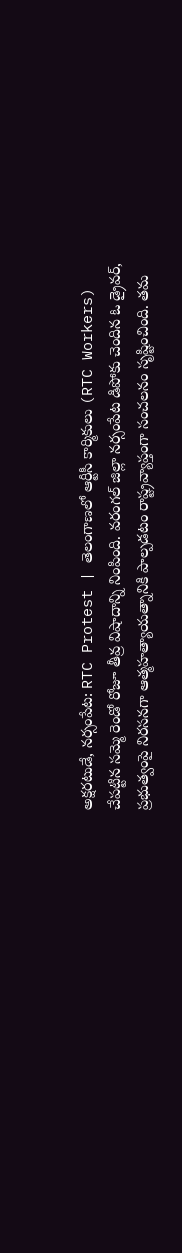అక్షరటుడే, నర్సంపేట: RTC Protest | తెలంగాణలో ఆర్టీసీ కార్మికులు (RTC Workers) చేపట్టిన సమ్మె రెండో రోజూ తీవ్ర విషాదాన్ని నింపింది. వరంగల్ జిల్లా నర్సంపేట డిపోకు చెందిన ఓ డ్రైవర్, ప్రభుత్వంపై నిరసనగా ఆత్మహత్యాయత్నానికి పాల్పడటం రాష్ట్రవ్యాప్తంగా సంచలనం సృష్టించింది. తమ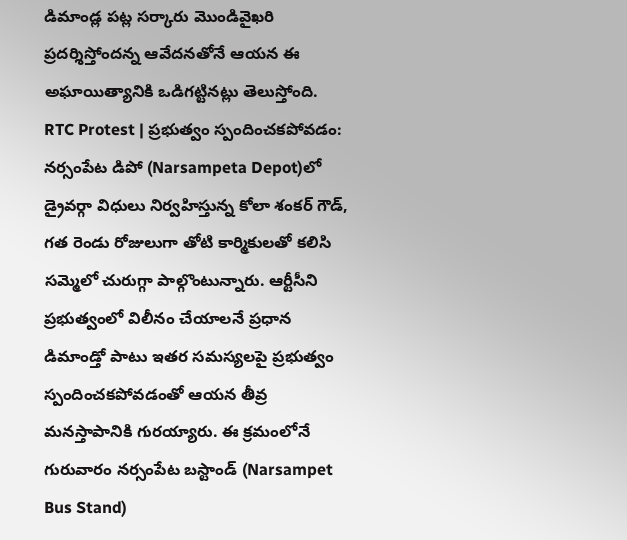డిమాండ్ల పట్ల సర్కారు మొండివైఖరి ప్రదర్శిస్తోందన్న ఆవేదనతోనే ఆయన ఈ అఘాయిత్యానికి ఒడిగట్టినట్లు తెలుస్తోంది.
RTC Protest | ప్రభుత్వం స్పందించకపోవడం:
నర్సంపేట డిపో (Narsampeta Depot)లో డ్రైవర్గా విధులు నిర్వహిస్తున్న కోలా శంకర్ గౌడ్, గత రెండు రోజులుగా తోటి కార్మికులతో కలిసి సమ్మెలో చురుగ్గా పాల్గొంటున్నారు. ఆర్టీసీని ప్రభుత్వంలో విలీనం చేయాలనే ప్రధాన డిమాండ్తో పాటు ఇతర సమస్యలపై ప్రభుత్వం స్పందించకపోవడంతో ఆయన తీవ్ర మనస్తాపానికి గురయ్యారు. ఈ క్రమంలోనే గురువారం నర్సంపేట బస్టాండ్ (Narsampet Bus Stand)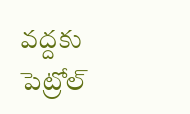వద్దకు పెట్రోల్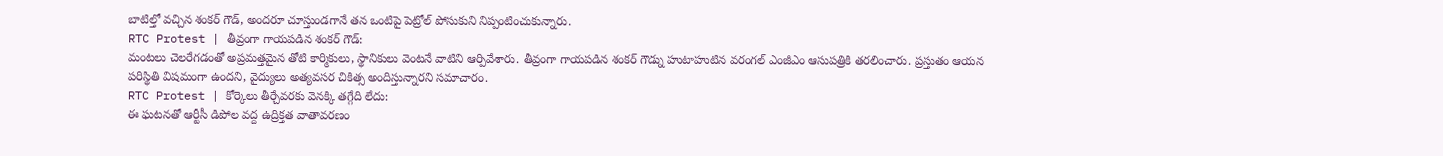బాటిల్తో వచ్చిన శంకర్ గౌడ్, అందరూ చూస్తుండగానే తన ఒంటిపై పెట్రోల్ పోసుకుని నిప్పంటించుకున్నారు.
RTC Protest | తీవ్రంగా గాయపడిన శంకర్ గౌడ్:
మంటలు చెలరేగడంతో అప్రమత్తమైన తోటి కార్మికులు, స్థానికులు వెంటనే వాటిని ఆర్పివేశారు. తీవ్రంగా గాయపడిన శంకర్ గౌడ్ను హుటాహుటిన వరంగల్ ఎంజీఎం ఆసుపత్రికి తరలించారు. ప్రస్తుతం ఆయన పరిస్థితి విషమంగా ఉందని, వైద్యులు అత్యవసర చికిత్స అందిస్తున్నారని సమాచారం.
RTC Protest | కోర్కెలు తీర్చేవరకు వెనక్కి తగ్గేది లేదు:
ఈ ఘటనతో ఆర్టీసీ డిపోల వద్ద ఉద్రిక్తత వాతావరణం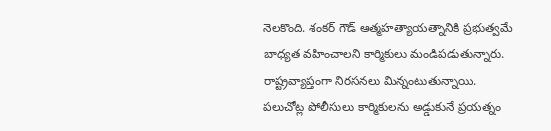నెలకొంది. శంకర్ గౌడ్ ఆత్మహత్యాయత్నానికి ప్రభుత్వమే బాధ్యత వహించాలని కార్మికులు మండిపడుతున్నారు. రాష్ట్రవ్యాప్తంగా నిరసనలు మిన్నంటుతున్నాయి. పలుచోట్ల పోలీసులు కార్మికులను అడ్డుకునే ప్రయత్నం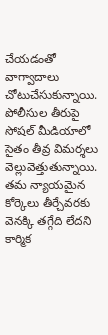చేయడంతో వాగ్వాదాలు చోటుచేసుకున్నాయి. పోలీసుల తీరుపై సోషల్ మీడియాలో సైతం తీవ్ర విమర్శలు వెల్లువెత్తుతున్నాయి. తమ న్యాయమైన కోర్కెలు తీర్చేవరకు వెనక్కి తగ్గేది లేదని కార్మిక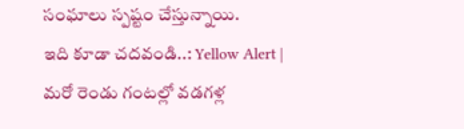సంఘాలు స్పష్టం చేస్తున్నాయి.
ఇది కూడా చదవండి..: Yellow Alert | మరో రెండు గంటల్లో వడగళ్ల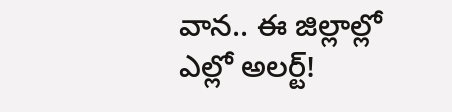వాన.. ఈ జిల్లాల్లో ఎల్లో అలర్ట్!